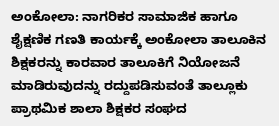ಅಂಕೋಲಾ: ನಾಗರಿಕರ ಸಾಮಾಜಿಕ ಹಾಗೂ ಶೈಕ್ಷಣಿಕ ಗಣತಿ ಕಾರ್ಯಕ್ಕೆ ಅಂಕೋಲಾ ತಾಲೂಕಿನ ಶಿಕ್ಷಕರನ್ನು ಕಾರವಾರ ತಾಲೂಕಿಗೆ ನಿಯೋಜನೆ ಮಾಡಿರುವುದನ್ನು ರದ್ದುಪಡಿಸುವಂತೆ ತಾಲ್ಲೂಕು ಪ್ರಾಥಮಿಕ ಶಾಲಾ ಶಿಕ್ಷಕರ ಸಂಘದ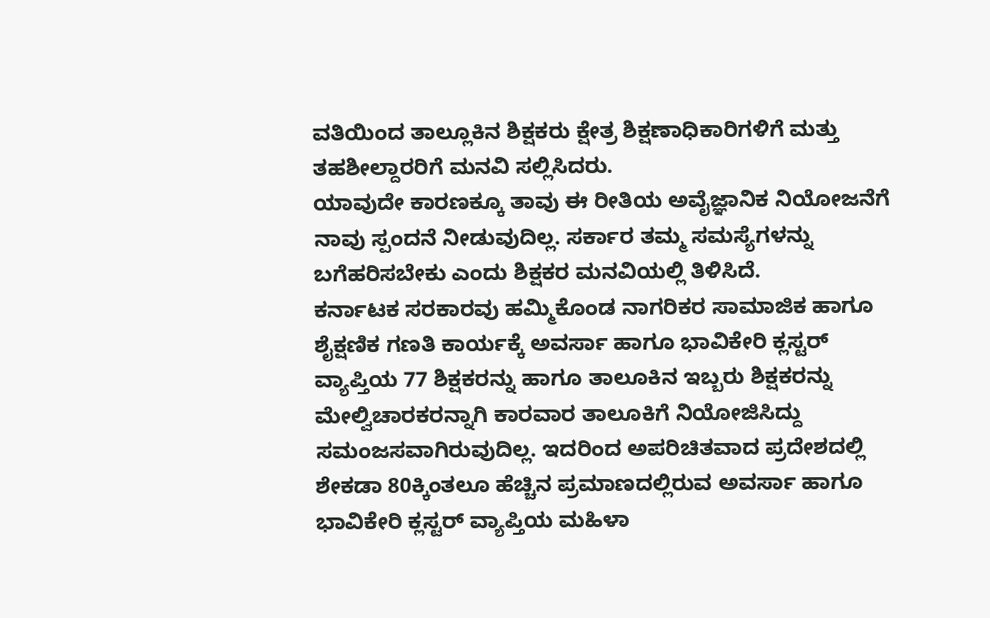ವತಿಯಿಂದ ತಾಲ್ಲೂಕಿನ ಶಿಕ್ಷಕರು ಕ್ಷೇತ್ರ ಶಿಕ್ಷಣಾಧಿಕಾರಿಗಳಿಗೆ ಮತ್ತು ತಹಶೀಲ್ದಾರರಿಗೆ ಮನವಿ ಸಲ್ಲಿಸಿದರು.
ಯಾವುದೇ ಕಾರಣಕ್ಕೂ ತಾವು ಈ ರೀತಿಯ ಅವೈಜ್ಞಾನಿಕ ನಿಯೋಜನೆಗೆ ನಾವು ಸ್ಪಂದನೆ ನೀಡುವುದಿಲ್ಲ. ಸರ್ಕಾರ ತಮ್ಮ ಸಮಸ್ಯೆಗಳನ್ನು ಬಗೆಹರಿಸಬೇಕು ಎಂದು ಶಿಕ್ಷಕರ ಮನವಿಯಲ್ಲಿ ತಿಳಿಸಿದೆ.
ಕರ್ನಾಟಕ ಸರಕಾರವು ಹಮ್ಮಿಕೊಂಡ ನಾಗರಿಕರ ಸಾಮಾಜಿಕ ಹಾಗೂ ಶೈಕ್ಷಣಿಕ ಗಣತಿ ಕಾರ್ಯಕ್ಕೆ ಅವರ್ಸಾ ಹಾಗೂ ಭಾವಿಕೇರಿ ಕ್ಲಸ್ಟರ್ ವ್ಯಾಪ್ತಿಯ 77 ಶಿಕ್ಷಕರನ್ನು ಹಾಗೂ ತಾಲೂಕಿನ ಇಬ್ಬರು ಶಿಕ್ಷಕರನ್ನು ಮೇಲ್ವಿಚಾರಕರನ್ನಾಗಿ ಕಾರವಾರ ತಾಲೂಕಿಗೆ ನಿಯೋಜಿಸಿದ್ದು ಸಮಂಜಸವಾಗಿರುವುದಿಲ್ಲ. ಇದರಿಂದ ಅಪರಿಚಿತವಾದ ಪ್ರದೇಶದಲ್ಲಿ ಶೇಕಡಾ 80ಕ್ಕಿಂತಲೂ ಹೆಚ್ಚಿನ ಪ್ರಮಾಣದಲ್ಲಿರುವ ಅವರ್ಸಾ ಹಾಗೂ ಭಾವಿಕೇರಿ ಕ್ಲಸ್ಟರ್ ವ್ಯಾಪ್ತಿಯ ಮಹಿಳಾ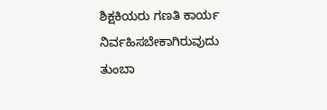ಶಿಕ್ಷಕಿಯರು ಗಣತಿ ಕಾರ್ಯ ನಿರ್ವಹಿಸಬೇಕಾಗಿರುವುದು ತುಂಬಾ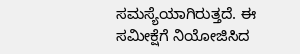ಸಮಸ್ಯೆಯಾಗಿರುತ್ತದೆ. ಈ ಸಮೀಕ್ಷೆಗೆ ನಿಯೋಜಿಸಿದ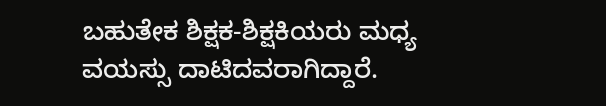ಬಹುತೇಕ ಶಿಕ್ಷಕ-ಶಿಕ್ಷಕಿಯರು ಮಧ್ಯ ವಯಸ್ಸು ದಾಟಿದವರಾಗಿದ್ದಾರೆ.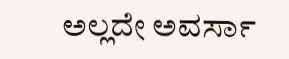ಅಲ್ಲದೇ ಅವರ್ಸಾ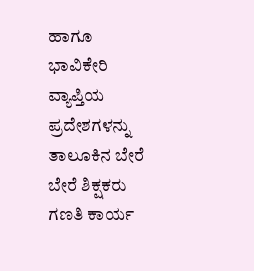ಹಾಗೂ ಭಾವಿಕೇರಿ ವ್ಯಾಪ್ತಿಯ ಪ್ರದೇಶಗಳನ್ನು ತಾಲೂಕಿನ ಬೇರೆ ಬೇರೆ ಶಿಕ್ಷಕರು ಗಣತಿ ಕಾರ್ಯ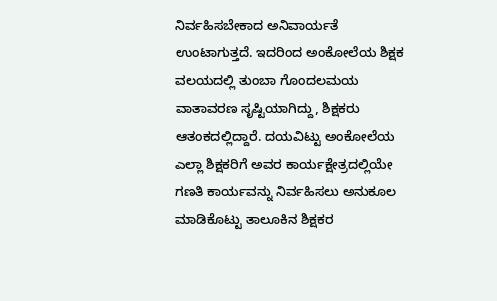ನಿರ್ವಹಿಸಬೇಕಾದ ಅನಿವಾರ್ಯತೆ ಉಂಟಾಗುತ್ತದೆ. ಇದರಿಂದ ಅಂಕೋಲೆಯ ಶಿಕ್ಷಕ ವಲಯದಲ್ಲಿ ತುಂಬಾ ಗೊಂದಲಮಯ ವಾತಾವರಣ ಸೃಷ್ಟಿಯಾಗಿದ್ದು, ಶಿಕ್ಷಕರು ಆತಂಕದಲ್ಲಿದ್ದಾರೆ. ದಯವಿಟ್ಟು ಅಂಕೋಲೆಯ ಎಲ್ಲಾ ಶಿಕ್ಷಕರಿಗೆ ಅವರ ಕಾರ್ಯಕ್ಷೇತ್ರದಲ್ಲಿಯೇ ಗಣತಿ ಕಾರ್ಯವನ್ನು ನಿರ್ವಹಿಸಲು ಅನುಕೂಲ ಮಾಡಿಕೊಟ್ಟು ತಾಲೂಕಿನ ಶಿಕ್ಷಕರ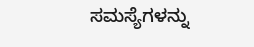ಸಮಸ್ಯೆಗಳನ್ನು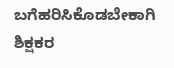ಬಗೆಹರಿಸಿಕೊಡಬೇಕಾಗಿ ಶಿಕ್ಷಕರ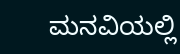ಮನವಿಯಲ್ಲಿ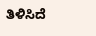ತಿಳಿಸಿದೆ